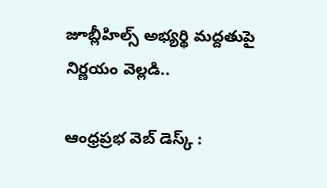జూబ్లీహిల్స్ అభ్య‌ర్థి మ‌ద్ద‌తుపై నిర్ణ‌యం వెల్ల‌డి..

ఆంధ్ర‌ప్ర‌భ వెబ్ డెస్క్ :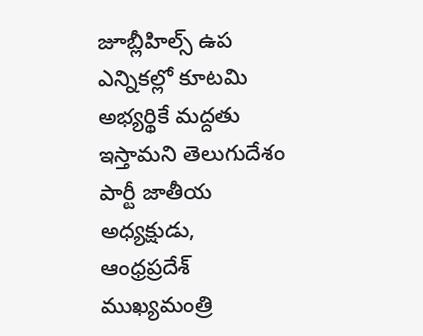జూబ్లీహిల్స్ ఉప ఎన్నిక‌ల్లో కూట‌మి అభ్య‌ర్థికే మ‌ద్ద‌తు ఇస్తామ‌ని తెలుగుదేశం పార్టీ జాతీయ అధ్య‌క్షుడు, ఆంధ్ర‌ప్ర‌దేశ్ ముఖ్య‌మంత్రి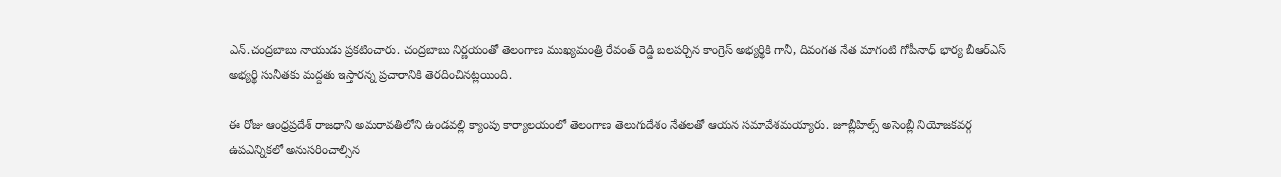ఎన్‌.చంద్ర‌బాబు నాయుడు ప్ర‌క‌టించారు. చంద్ర‌బాబు నిర్ణ‌యంతో తెలంగాణ ముఖ్య‌మంత్రి రేవంత్ రెడ్డి బ‌ల‌ప‌ర్చిన కాంగ్రెస్ అభ్య‌ర్థికి గానీ, దివంగ‌త నేత మాగంటి గోపీనాధ్ భార్య బీఆర్ఎస్ అభ్య‌ర్థి సునీత‌కు మ‌ద్ద‌తు ఇస్తార‌న్న ప్ర‌చారానికి తెర‌దించిన‌ట్ల‌యింది.

ఈ రోజు ఆంధ్ర‌ప్ర‌దేశ్ రాజ‌ధాని అమ‌రావ‌తిలోని ఉండవల్లి క్యాంపు కార్యాలయంలో తెలంగాణ తెలుగుదేశం నేతలతో ఆయ‌న‌ సమావేశమయ్యారు. జూబ్లీహిల్స్ అసెంబ్లీ నియోజకవర్గ ఉపఎన్నికలో అనుసరించాల్సిన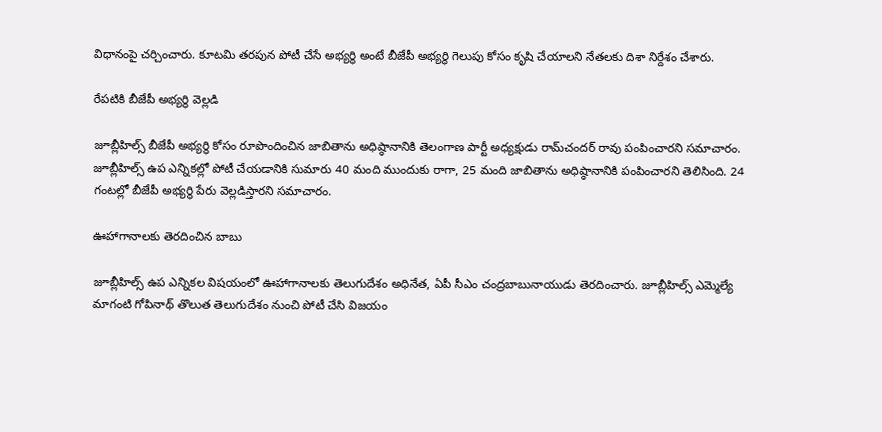విధానంపై చర్చించారు. కూటమి తరపున పోటీ చేసే అభ్యర్థి అంటే బీజేపీ అభ్య‌ర్థి గెలుపు కోసం కృషి చేయాలని నేతలకు దిశా నిర్దేశం చేశారు.

రేప‌టికి బీజేపీ అభ్య‌ర్థి వెల్ల‌డి

జూబ్లీహిల్స్ బీజేపీ అభ్య‌ర్థి కోసం రూపొందించిన జాబితాను అధిష్ఠానానికి తెలంగాణ‌ పార్టీ అధ్య‌క్షుడు రామ్‌చంద‌ర్ రావు పంపించార‌ని స‌మాచారం. జూబ్లీహిల్స్ ఉప ఎన్నిక‌ల్లో పోటీ చేయ‌డానికి సుమారు 40 మంది ముందుకు రాగా, 25 మంది జాబితాను అధిష్ఠానానికి పంపించార‌ని తెలిసింది. 24 గంట‌ల్లో బీజేపీ అభ్య‌ర్థి పేరు వెల్ల‌డిస్తార‌ని స‌మాచారం.

ఊహాగానాల‌కు తెర‌దించిన బాబు

జూబ్లీహిల్స్ ఉప ఎన్నిక‌ల విష‌యంలో ఊహాగానాల‌కు తెలుగుదేశం అధినేత‌, ఏపీ సీఎం చంద్ర‌బాబునాయుడు తెర‌దించారు. జూబ్లీహిల్స్ ఎమ్మెల్యే మాగంటి గోపినాథ్ తొలుత తెలుగుదేశం నుంచి పోటీ చేసి విజ‌యం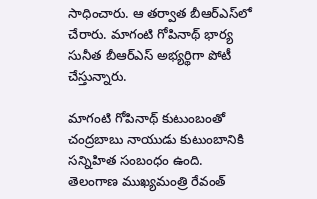సాధించారు. ఆ త‌ర్వాత బీఆర్ఎస్‌లో చేరారు. మాగంటి గోపినాథ్ భార్య సునీత బీఆర్ఎస్ అభ్య‌ర్థిగా పోటీ చేస్తున్నారు.

మాగంటి గోపినాథ్ కుటుంబంతో చంద్ర‌బాబు నాయుడు కుటుంబానికి స‌న్నిహిత సంబంధం ఉంది. తెలంగాణ ముఖ్య‌మంత్రి రేవంత్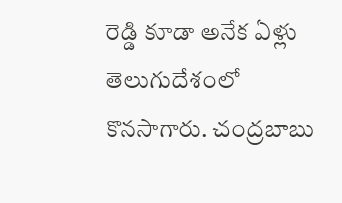రెడ్డి కూడా అనేక ఏళ్లు తెలుగుదేశంలో కొన‌సాగారు. చంద్ర‌బాబు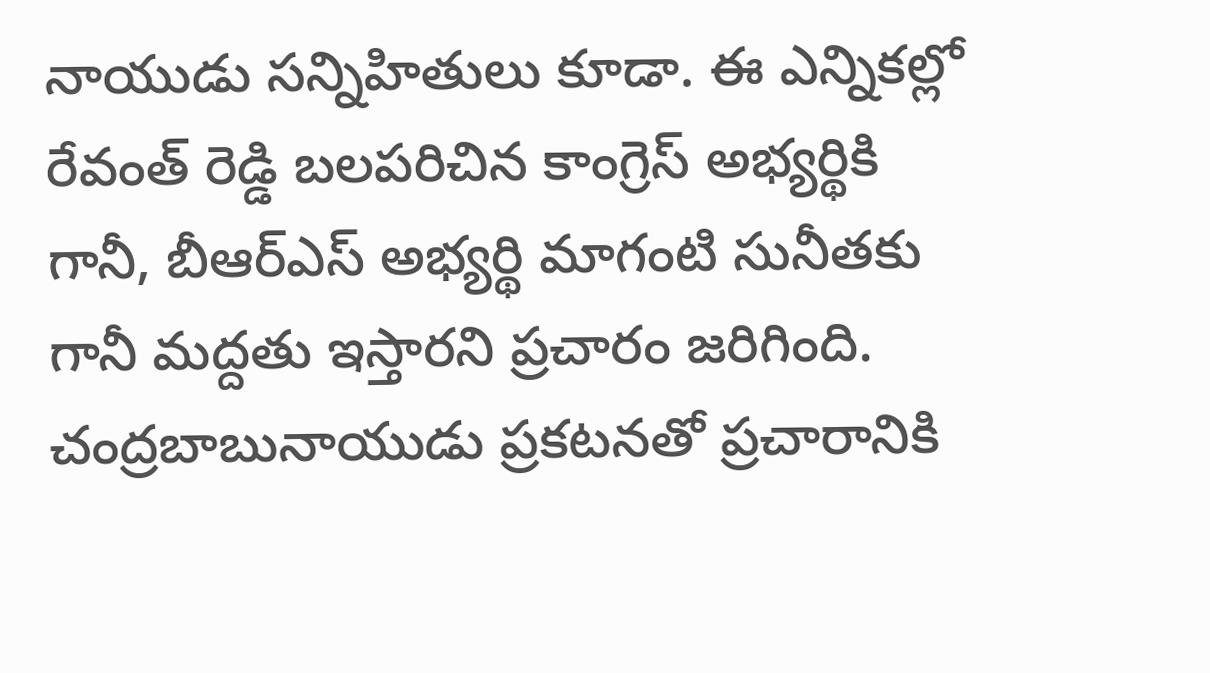నాయుడు స‌న్నిహితులు కూడా. ఈ ఎన్నిక‌ల్లో రేవంత్ రెడ్డి బ‌ల‌ప‌రిచిన కాంగ్రెస్ అభ్య‌ర్థికి గానీ, బీఆర్ఎస్ అభ్య‌ర్థి మాగంటి సునీత‌కు గానీ మ‌ద్ద‌తు ఇస్తార‌ని ప్ర‌చారం జ‌రిగింది. చంద్ర‌బాబునాయుడు ప్ర‌క‌ట‌న‌తో ప్ర‌చారానికి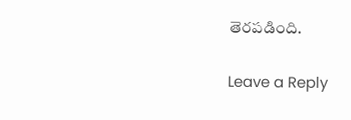తెర‌ప‌డింది.

Leave a Reply